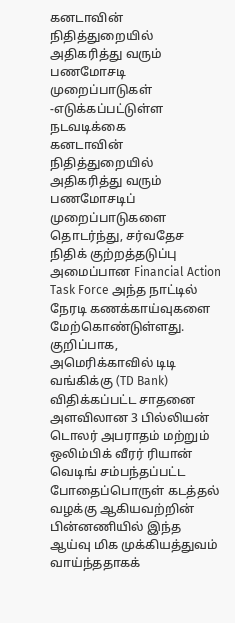கனடாவின் நிதித்துறையில் அதிகரித்து வரும் பணமோசடி முறைப்பாடுகள் -எடுக்கப்பட்டுள்ள நடவடிக்கை
கனடாவின் நிதித்துறையில் அதிகரித்து வரும் பணமோசடிப் முறைப்பாடுகளை தொடர்ந்து, சர்வதேச நிதிக் குற்றத்தடுப்பு அமைப்பான Financial Action Task Force அந்த நாட்டில் நேரடி கணக்காய்வுகளை மேற்கொண்டுள்ளது.
குறிப்பாக, அமெரிக்காவில் டிடி வங்கிக்கு (TD Bank) விதிக்கப்பட்ட சாதனை அளவிலான 3 பில்லியன் டொலர் அபராதம் மற்றும் ஒலிம்பிக் வீரர் ரியான் வெடிங் சம்பந்தப்பட்ட போதைப்பொருள் கடத்தல் வழக்கு ஆகியவற்றின் பின்னணியில் இந்த ஆய்வு மிக முக்கியத்துவம் வாய்ந்ததாகக்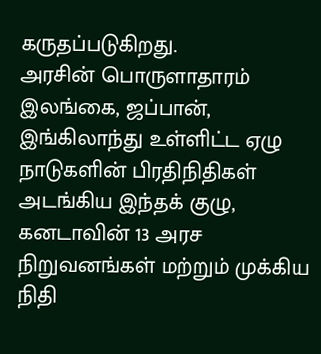கருதப்படுகிறது.
அரசின் பொருளாதாரம்
இலங்கை, ஜப்பான், இங்கிலாந்து உள்ளிட்ட ஏழு நாடுகளின் பிரதிநிதிகள் அடங்கிய இந்தக் குழு, கனடாவின் 13 அரச நிறுவனங்கள் மற்றும் முக்கிய நிதி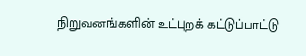நிறுவனங்களின் உட்புறக் கட்டுப்பாட்டு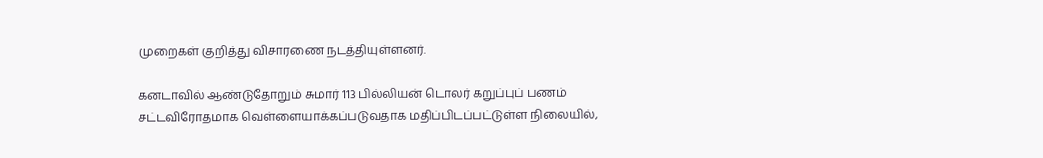முறைகள் குறித்து விசாரணை நடத்தியுள்ளனர்.

கனடாவில் ஆண்டுதோறும் சுமார் 113 பில்லியன் டொலர் கறுப்புப் பணம் சட்டவிரோதமாக வெள்ளையாக்கப்படுவதாக மதிப்பிடப்பட்டுள்ள நிலையில்,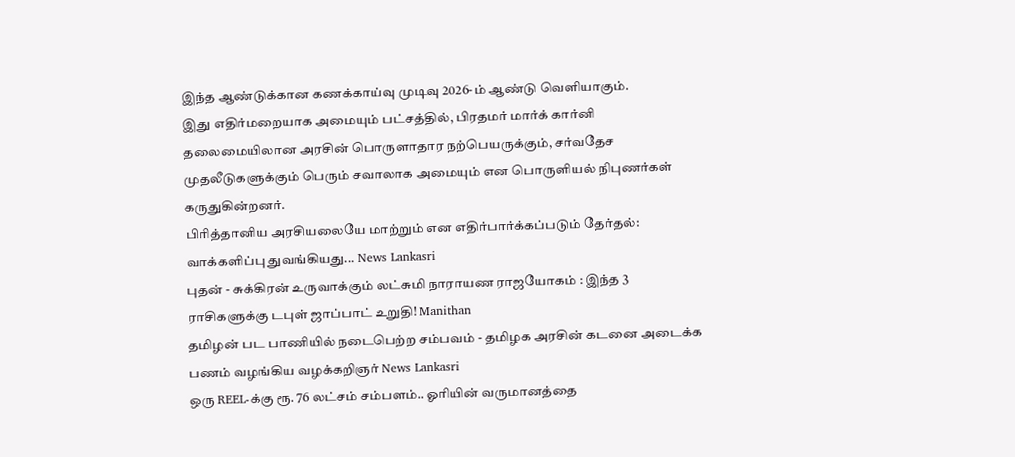இந்த ஆண்டுக்கான கணக்காய்வு முடிவு 2026-ம் ஆண்டு வெளியாகும்.
இது எதிர்மறையாக அமையும் பட்சத்தில், பிரதமர் மார்க் கார்னி தலைமையிலான அரசின் பொருளாதார நற்பெயருக்கும், சர்வதேச முதலீடுகளுக்கும் பெரும் சவாலாக அமையும் என பொருளியல் நிபுணர்கள் கருதுகின்றனர்.
பிரித்தானிய அரசியலையே மாற்றும் என எதிர்பார்க்கப்படும் தேர்தல்: வாக்களிப்பு துவங்கியது... News Lankasri
புதன் - சுக்கிரன் உருவாக்கும் லட்சுமி நாராயண ராஜயோகம் : இந்த 3 ராசிகளுக்கு டபுள் ஜாப்பாட் உறுதி! Manithan
தமிழன் பட பாணியில் நடைபெற்ற சம்பவம் - தமிழக அரசின் கடனை அடைக்க பணம் வழங்கிய வழக்கறிஞர் News Lankasri
ஒரு REEL-க்கு ரூ. 76 லட்சம் சம்பளம்.. ஓரியின் வருமானத்தை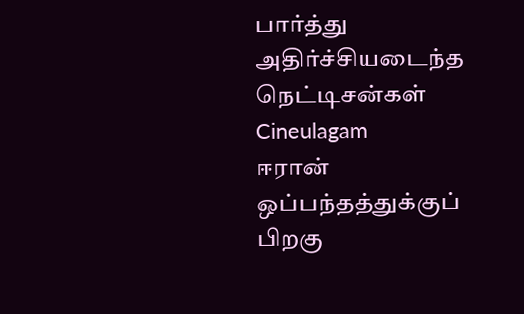பார்த்து அதிர்ச்சியடைந்த நெட்டிசன்கள் Cineulagam
ஈரான் ஒப்பந்தத்துக்குப் பிறகு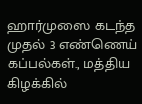ஹார்முஸை கடந்த முதல் 3 எண்ணெய் கப்பல்கள்., மத்திய கிழக்கில்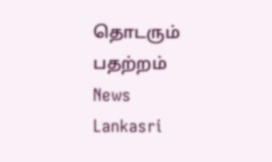தொடரும் பதற்றம் News Lankasri